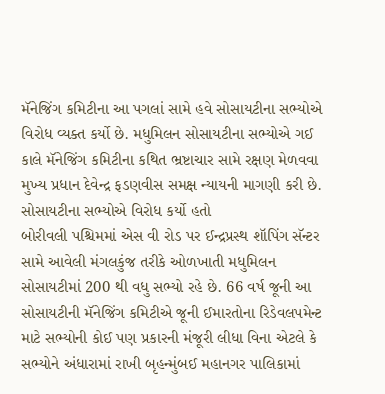મૅનેજિંગ કમિટીના આ પગલાં સામે હવે સોસાયટીના સભ્યોએ વિરોધ વ્યક્ત કર્યો છે. મધુમિલન સોસાયટીના સભ્યોએ ગઈ કાલે મૅનેજિંગ કમિટીના કથિત ભ્રષ્ટાચાર સામે રક્ષણ મેળવવા મુખ્ય પ્રધાન દેવેન્દ્ર ફડણવીસ સમક્ષ ન્યાયની માગણી કરી છે.
સોસાયટીના સભ્યોએ વિરોધ કર્યો હતો
બોરીવલી પશ્ચિમમાં એસ વી રોડ પર ઈન્દ્રપ્રસ્થ શૉપિંગ સૅન્ટર સામે આવેલી મંગલકુંજ તરીકે ઓળખાતી મધુમિલન સોસાયટીમાં 200 થી વધુ સભ્યો રહે છે. 66 વર્ષ જૂની આ સોસાયટીની મૅનેજિંગ કમિટીએ જૂની ઈમારતોના રિડેવલપમેન્ટ માટે સભ્યોની કોઈ પણ પ્રકારની મંજૂરી લીધા વિના એટલે કે સભ્યોને અંધારામાં રાખી બૃહન્મુંબઈ મહાનગર પાલિકામાં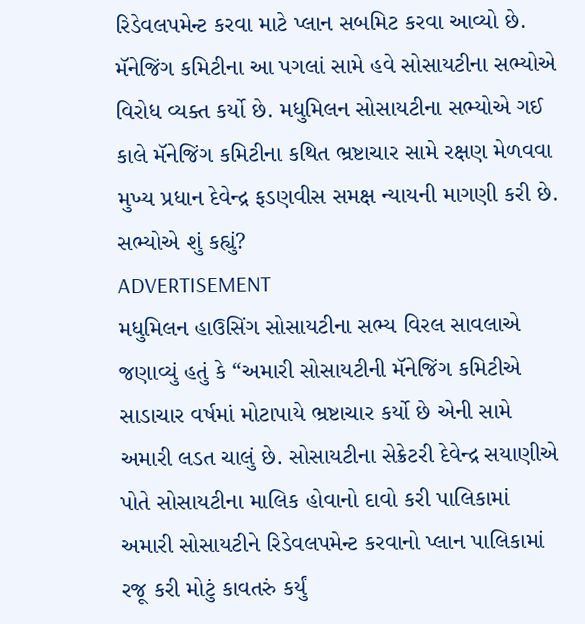રિડેવલપમેન્ટ કરવા માટે પ્લાન સબમિટ કરવા આવ્યો છે. મૅનેજિંગ કમિટીના આ પગલાં સામે હવે સોસાયટીના સભ્યોએ વિરોધ વ્યક્ત કર્યો છે. મધુમિલન સોસાયટીના સભ્યોએ ગઈ કાલે મૅનેજિંગ કમિટીના કથિત ભ્રષ્ટાચાર સામે રક્ષણ મેળવવા મુખ્ય પ્રધાન દેવેન્દ્ર ફડણવીસ સમક્ષ ન્યાયની માગણી કરી છે.
સભ્યોએ શું કહ્યું?
ADVERTISEMENT
મધુમિલન હાઉસિંગ સોસાયટીના સભ્ય વિરલ સાવલાએ જણાવ્યું હતું કે “અમારી સોસાયટીની મૅનેજિંગ કમિટીએ સાડાચાર વર્ષમાં મોટાપાયે ભ્રષ્ટાચાર કર્યો છે એની સામે અમારી લડત ચાલું છે. સોસાયટીના સેક્રેટરી દેવેન્દ્ર સયાણીએ પોતે સોસાયટીના માલિક હોવાનો દાવો કરી પાલિકામાં અમારી સોસાયટીને રિડેવલપમેન્ટ કરવાનો પ્લાન પાલિકામાં રજૂ કરી મોટું કાવતરું કર્યું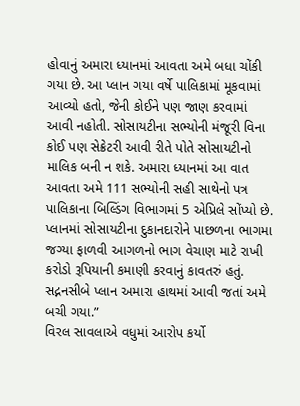હોવાનું અમારા ધ્યાનમાં આવતા અમે બધા ચોંકી ગયા છે. આ પ્લાન ગયા વર્ષે પાલિકામાં મૂકવામાં આવ્યો હતો, જેની કોઈને પણ જાણ કરવામાં આવી નહોતી. સોસાયટીના સભ્યોની મંજૂરી વિના કોઈ પણ સેક્રેટરી આવી રીતે પોતે સોસાયટીનો માલિક બની ન શકે. અમારા ધ્યાનમાં આ વાત આવતા અમે 111 સભ્યોની સહી સાથેનો પત્ર પાલિકાના બિલ્ડિંગ વિભાગમાં 5 એપ્રિલે સોંપ્યો છે. પ્લાનમાં સોસાયટીના દુકાનદારોને પાછળના ભાગમા જગ્યા ફાળવી આગળનો ભાગ વેચાણ માટે રાખી કરોડો રૂપિયાની કમાણી કરવાનું કાવતરું હતું. સદ્નનસીબે પ્લાન અમારા હાથમાં આવી જતાં અમે બચી ગયા.”
વિરલ સાવલાએ વધુમાં આરોપ કર્યો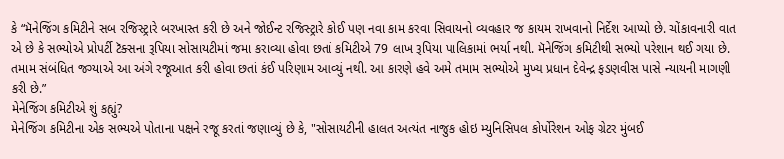કે “મૅનેજિંગ કમિટીને સબ રજિસ્ટ્રારે બરખાસ્ત કરી છે અને જોઈન્ટ રજિસ્ટ્રારે કોઈ પણ નવા કામ કરવા સિવાયનો વ્યવહાર જ કાયમ રાખવાનો નિર્દેશ આપ્યો છે. ચોંકાવનારી વાત એ છે કે સભ્યોએ પ્રોપર્ટી ટૅક્સના રૂપિયા સોસાયટીમાં જમા કરાવ્યા હોવા છતાં કમિટીએ 79 લાખ રૂપિયા પાલિકામાં ભર્યા નથી. મૅનેજિંગ કમિટીથી સભ્યો પરેશાન થઈ ગયા છે. તમામ સંબંધિત જગ્યાએ આ અંગે રજૂઆત કરી હોવા છતાં કંઈ પરિણામ આવ્યું નથી. આ કારણે હવે અમે તમામ સભ્યોએ મુખ્ય પ્રધાન દેવેન્દ્ર ફડણવીસ પાસે ન્યાયની માગણી કરી છે.”
મેનેજિંગ કમિટીએ શું કહ્યું?
મેનેજિંગ કમિટીના એક સભ્યએ પોતાના પક્ષને રજૂ કરતાં જણાવ્યું છે કે, "સોસાયટીની હાલત અત્યંત નાજુક હોઇ મ્યુનિસિપલ કોર્પોરેશન ઓફ ગ્રેટર મુંબઈ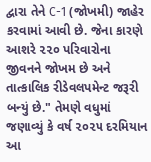દ્વારા તેને C-1 (જોખમી) જાહેર કરવામાં આવી છે. જેના કારણે આશરે ૨૨૦ પરિવારોના જીવનને જોખમ છે અને તાત્કાલિક રીડેવલપમેન્ટ જરૂરી બન્યું છે." તેમણે વધુમાં જણાવ્યું કે વર્ષ ૨૦૨૫ દરમિયાન આ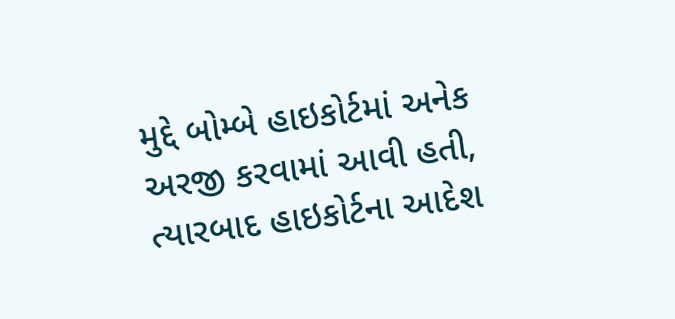મુદ્દે બોમ્બે હાઇકોર્ટમાં અનેક અરજી કરવામાં આવી હતી, ત્યારબાદ હાઇકોર્ટના આદેશ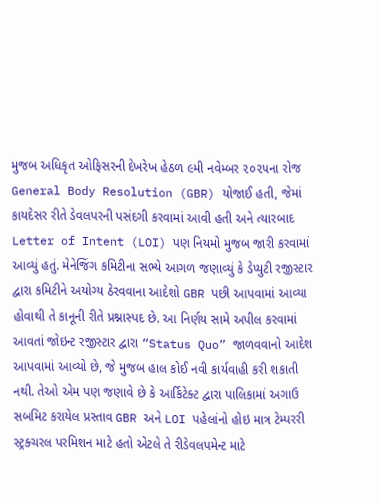મુજબ અધિકૃત ઓફિસરની દેખરેખ હેઠળ ૯મી નવેમ્બર ૨૦૨૫ના રોજ General Body Resolution (GBR) યોજાઈ હતી, જેમાં કાયદેસર રીતે ડેવલપરની પસંદગી કરવામાં આવી હતી અને ત્યારબાદ Letter of Intent (LOI) પણ નિયમો મુજબ જારી કરવામાં આવ્યું હતું. મેનેજિંગ કમિટીના સભ્યે આગળ જણાવ્યું કે ડેપ્યુટી રજીસ્ટાર દ્વારા કમિટીને અયોગ્ય ઠેરવવાના આદેશો GBR પછી આપવામાં આવ્યા હોવાથી તે કાનૂની રીતે પ્રશ્નાસ્પદ છે. આ નિર્ણય સામે અપીલ કરવામાં આવતાં જોઇન્ટ રજીસ્ટાર દ્વારા “Status Quo” જાળવવાનો આદેશ આપવામાં આવ્યો છે, જે મુજબ હાલ કોઈ નવી કાર્યવાહી કરી શકાતી નથી. તેઓ એમ પણ જણાવે છે કે આર્કિટેક્ટ દ્વારા પાલિકામાં અગાઉ સબમિટ કરાયેલ પ્રસ્તાવ GBR અને LOI પહેલાંનો હોઇ માત્ર ટેમ્પરરી સ્ટ્રક્ચરલ પરમિશન માટે હતો એટલે તે રીડેવલપમેન્ટ માટે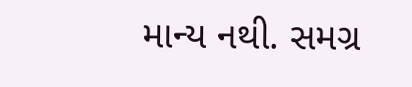માન્ય નથી. સમગ્ર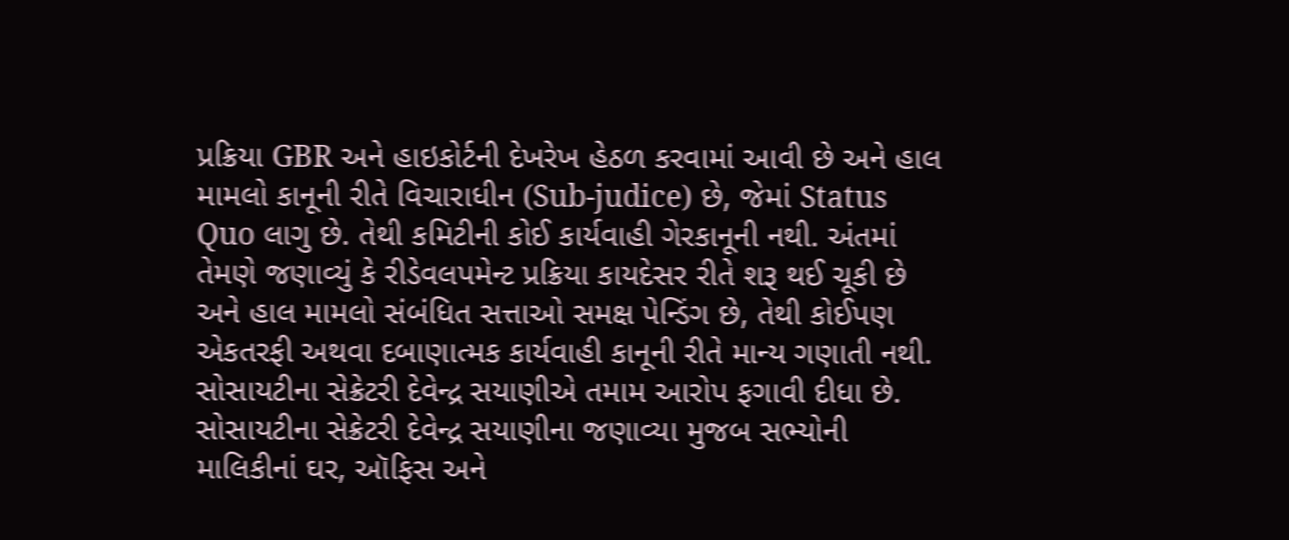પ્રક્રિયા GBR અને હાઇકોર્ટની દેખરેખ હેઠળ કરવામાં આવી છે અને હાલ મામલો કાનૂની રીતે વિચારાધીન (Sub-judice) છે, જેમાં Status Quo લાગુ છે. તેથી કમિટીની કોઈ કાર્યવાહી ગેરકાનૂની નથી. અંતમાં તેમણે જણાવ્યું કે રીડેવલપમેન્ટ પ્રક્રિયા કાયદેસર રીતે શરૂ થઈ ચૂકી છે અને હાલ મામલો સંબંધિત સત્તાઓ સમક્ષ પેન્ડિંગ છે, તેથી કોઈપણ એકતરફી અથવા દબાણાત્મક કાર્યવાહી કાનૂની રીતે માન્ય ગણાતી નથી.
સોસાયટીના સેક્રેટરી દેવેન્દ્ર સયાણીએ તમામ આરોપ ફગાવી દીધા છે. સોસાયટીના સેક્રેટરી દેવેન્દ્ર સયાણીના જણાવ્યા મુજબ સભ્યોની માલિકીનાં ઘર, ઑફિસ અને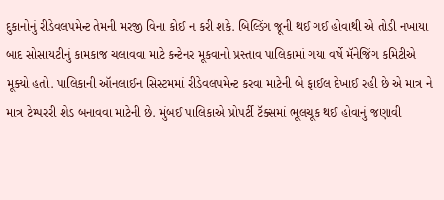દુકાનોનું રીડેવલપમેન્ટ તેમની મરજી વિના કોઈ ન કરી શકે. બિલ્ડિંગ જૂની થઈ ગઈ હોવાથી એ તોડી નખાયા બાદ સોસાયટીનું કામકાજ ચલાવવા માટે કન્ટેનર મૂકવાનો પ્રસ્તાવ પાલિકામાં ગયા વર્ષે મૅનેજિંગ કમિટીએ મૂક્યો હતો. પાલિકાની ઑનલાઈન સિસ્ટમમાં રીડેવલપમેન્ટ કરવા માટેની બે ફાઈલ દેખાઈ રહી છે એ માત્ર ને માત્ર ટેમ્પરરી શેડ બનાવવા માટેની છે. મુંબઈ પાલિકાએ પ્રોપર્ટી ટૅક્સમાં ભૂલચૂક થઈ હોવાનું જણાવી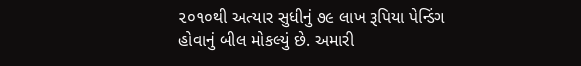૨૦૧૦થી અત્યાર સુધીનું ૭૯ લાખ રૂપિયા પેન્ડિંગ હોવાનું બીલ મોકલ્યું છે. અમારી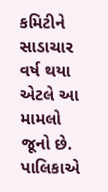કમિટીને સાડાચાર વર્ષ થયા એટલે આ મામલો જૂનો છે. પાલિકાએ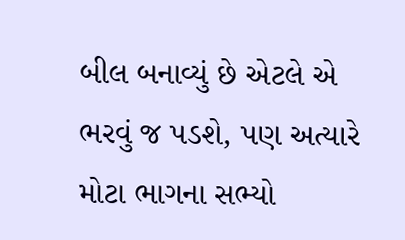બીલ બનાવ્યું છે એટલે એ ભરવું જ પડશે, પણ અત્યારે મોટા ભાગના સભ્યો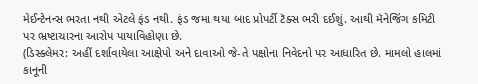મેઈન્ટેનન્સ ભરતા નથી એટલે ફંડ નથી. ફંડ જમા થયા બાદ પ્રોપર્ટી ટૅક્સ ભરી દઈશું. આથી મૅનેજિંગ કમિટી પર ભ્રષ્ટાચારના આરોપ પાયાવિહોણા છે.
(ડિસ્ક્લેમર: અહીં દર્શાવાયેલા આક્ષેપો અને દાવાઓ જે-તે પક્ષોના નિવેદનો પર આધારિત છે. મામલો હાલમાં કાનૂની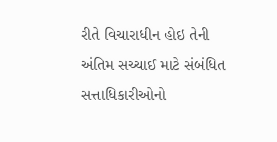રીતે વિચારાધીન હોઇ તેની અંતિમ સચ્ચાઈ માટે સંબંધિત સત્તાધિકારીઓનો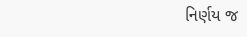નિર્ણય જ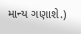માન્ય ગણાશે.)